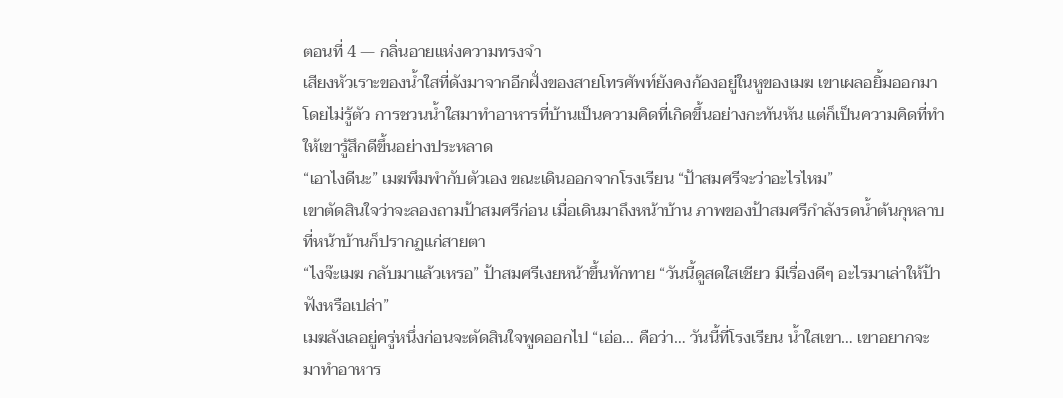ตอนที่ 4 — กลิ่นอายแห่งความทรงจำ
เสียงหัวเราะของน้ำใสที่ดังมาจากอีกฝั่งของสายโทรศัพท์ยังคงก้องอยู่ในหูของเมฆ เขาเผลอยิ้มออกมาโดยไม่รู้ตัว การชวนน้ำใสมาทำอาหารที่บ้านเป็นความคิดที่เกิดขึ้นอย่างกะทันหัน แต่ก็เป็นความคิดที่ทำให้เขารู้สึกดีขึ้นอย่างประหลาด
“เอาไงดีนะ” เมฆพึมพำกับตัวเอง ขณะเดินออกจากโรงเรียน “ป้าสมศรีจะว่าอะไรไหม”
เขาตัดสินใจว่าจะลองถามป้าสมศรีก่อน เมื่อเดินมาถึงหน้าบ้าน ภาพของป้าสมศรีกำลังรดน้ำต้นกุหลาบที่หน้าบ้านก็ปรากฏแก่สายตา
“ไงจ๊ะเมฆ กลับมาแล้วเหรอ” ป้าสมศรีเงยหน้าขึ้นทักทาย “วันนี้ดูสดใสเชียว มีเรื่องดีๆ อะไรมาเล่าให้ป้าฟังหรือเปล่า”
เมฆลังเลอยู่ครู่หนึ่งก่อนจะตัดสินใจพูดออกไป “เอ่อ… คือว่า… วันนี้ที่โรงเรียน น้ำใสเขา… เขาอยากจะมาทำอาหาร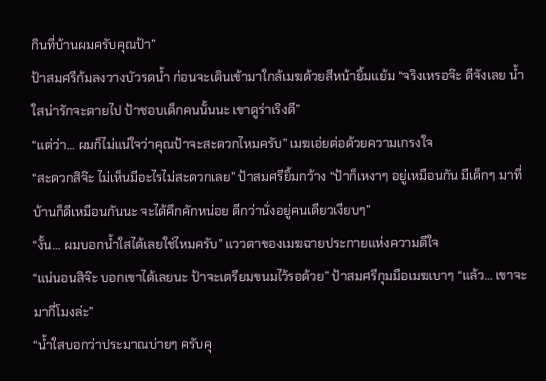กินที่บ้านผมครับคุณป้า”
ป้าสมศรีก้มลงวางบัวรดน้ำ ก่อนจะเดินเข้ามาใกล้เมฆด้วยสีหน้ายิ้มแย้ม “จริงเหรอจ๊ะ ดีจังเลย น้ำใสน่ารักจะตายไป ป้าชอบเด็กคนนั้นนะ เขาดูร่าเริงดี”
“แต่ว่า… ผมก็ไม่แน่ใจว่าคุณป้าจะสะดวกไหมครับ” เมฆเอ่ยต่อด้วยความเกรงใจ
“สะดวกสิจ๊ะ ไม่เห็นมีอะไรไม่สะดวกเลย” ป้าสมศรียิ้มกว้าง “ป้าก็เหงาๆ อยู่เหมือนกัน มีเด็กๆ มาที่บ้านก็ดีเหมือนกันนะ จะได้คึกคักหน่อย ดีกว่านั่งอยู่คนเดียวเงียบๆ”
“งั้น… ผมบอกน้ำใสได้เลยใช่ไหมครับ” แววตาของเมฆฉายประกายแห่งความดีใจ
“แน่นอนสิจ๊ะ บอกเขาได้เลยนะ ป้าจะเตรียมขนมไว้รอด้วย” ป้าสมศรีกุมมือเมฆเบาๆ “แล้ว… เขาจะมากี่โมงล่ะ”
“น้ำใสบอกว่าประมาณบ่ายๆ ครับคุ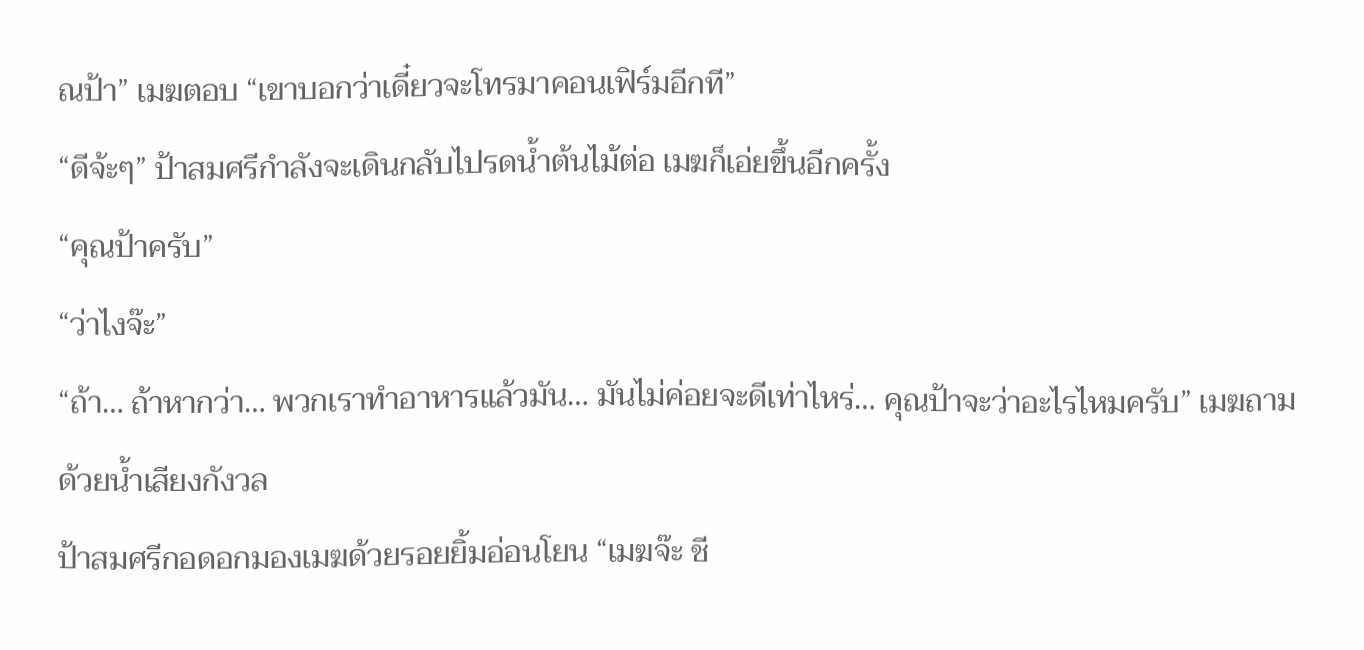ณป้า” เมฆตอบ “เขาบอกว่าเดี๋ยวจะโทรมาคอนเฟิร์มอีกที”
“ดีจ้ะๆ” ป้าสมศรีกำลังจะเดินกลับไปรดน้ำต้นไม้ต่อ เมฆก็เอ่ยขึ้นอีกครั้ง
“คุณป้าครับ”
“ว่าไงจ๊ะ”
“ถ้า… ถ้าหากว่า… พวกเราทำอาหารแล้วมัน… มันไม่ค่อยจะดีเท่าไหร่… คุณป้าจะว่าอะไรไหมครับ” เมฆถามด้วยน้ำเสียงกังวล
ป้าสมศรีกอดอกมองเมฆด้วยรอยยิ้มอ่อนโยน “เมฆจ๊ะ ชี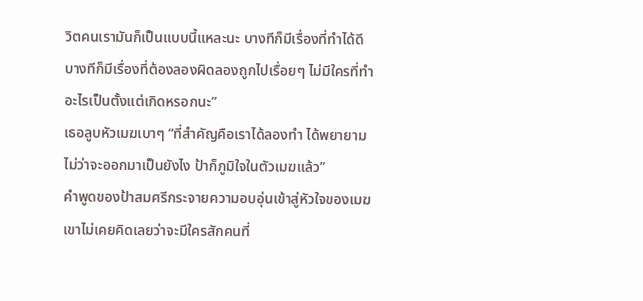วิตคนเรามันก็เป็นแบบนี้แหละนะ บางทีก็มีเรื่องที่ทำได้ดี บางทีก็มีเรื่องที่ต้องลองผิดลองถูกไปเรื่อยๆ ไม่มีใครที่ทำอะไรเป็นตั้งแต่เกิดหรอกนะ”
เธอลูบหัวเมฆเบาๆ “ที่สำคัญคือเราได้ลองทำ ได้พยายาม ไม่ว่าจะออกมาเป็นยังไง ป้าก็ภูมิใจในตัวเมฆแล้ว”
คำพูดของป้าสมศรีกระจายความอบอุ่นเข้าสู่หัวใจของเมฆ เขาไม่เคยคิดเลยว่าจะมีใครสักคนที่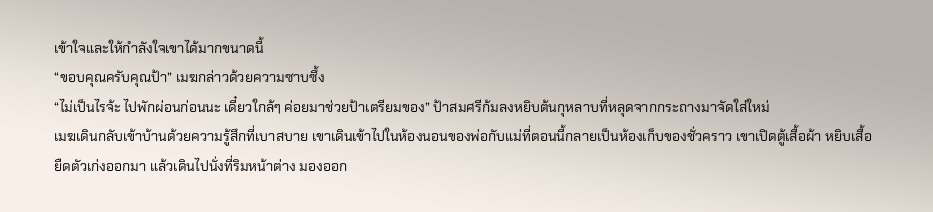เข้าใจและให้กำลังใจเขาได้มากขนาดนี้
“ขอบคุณครับคุณป้า” เมฆกล่าวด้วยความซาบซึ้ง
“ไม่เป็นไรจ้ะ ไปพักผ่อนก่อนนะ เดี๋ยวใกล้ๆ ค่อยมาช่วยป้าเตรียมของ” ป้าสมศรีก้มลงหยิบต้นกุหลาบที่หลุดจากกระถางมาจัดใส่ใหม่
เมฆเดินกลับเข้าบ้านด้วยความรู้สึกที่เบาสบาย เขาเดินเข้าไปในห้องนอนของพ่อกับแม่ที่ตอนนี้กลายเป็นห้องเก็บของชั่วคราว เขาเปิดตู้เสื้อผ้า หยิบเสื้อยืดตัวเก่งออกมา แล้วเดินไปนั่งที่ริมหน้าต่าง มองออก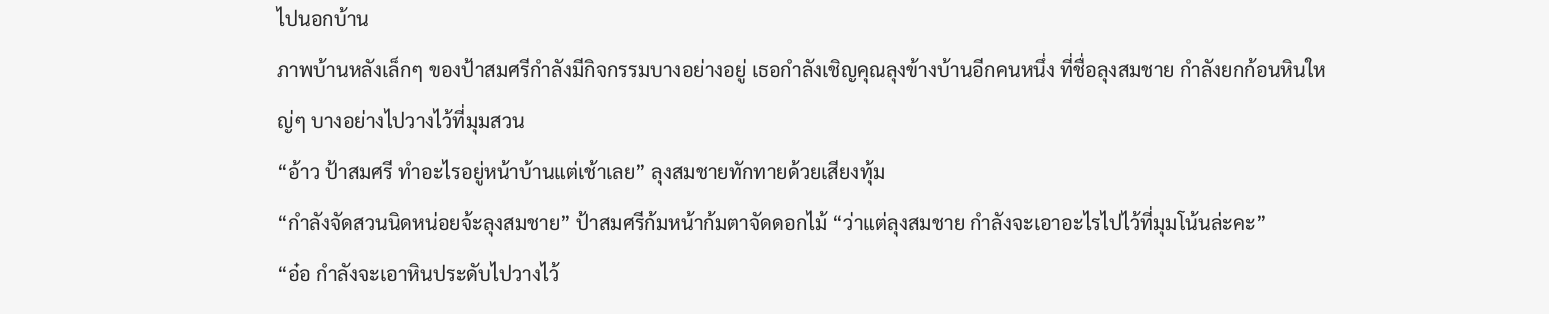ไปนอกบ้าน
ภาพบ้านหลังเล็กๆ ของป้าสมศรีกำลังมีกิจกรรมบางอย่างอยู่ เธอกำลังเชิญคุณลุงข้างบ้านอีกคนหนึ่ง ที่ชื่อลุงสมชาย กำลังยกก้อนหินใหญ่ๆ บางอย่างไปวางไว้ที่มุมสวน
“อ้าว ป้าสมศรี ทำอะไรอยู่หน้าบ้านแต่เช้าเลย” ลุงสมชายทักทายด้วยเสียงทุ้ม
“กำลังจัดสวนนิดหน่อยจ้ะลุงสมชาย” ป้าสมศรีก้มหน้าก้มตาจัดดอกไม้ “ว่าแต่ลุงสมชาย กำลังจะเอาอะไรไปไว้ที่มุมโน้นล่ะคะ”
“อ๋อ กำลังจะเอาหินประดับไปวางไว้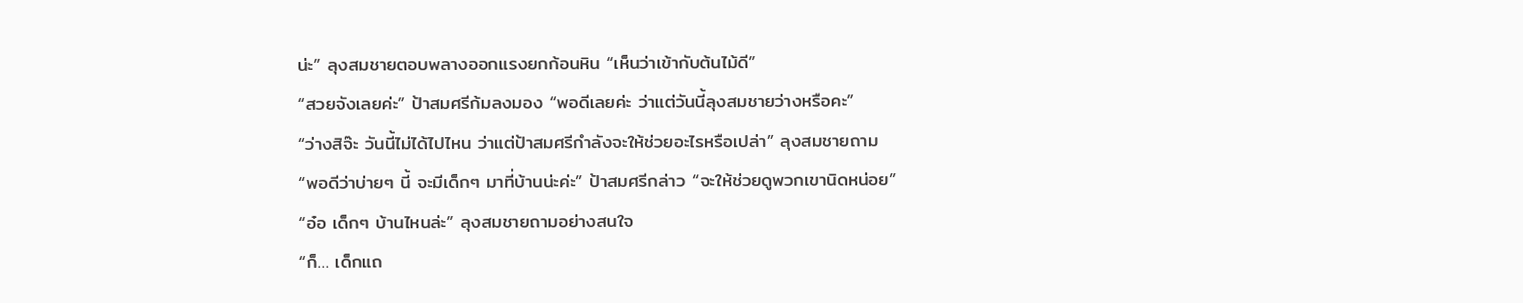น่ะ” ลุงสมชายตอบพลางออกแรงยกก้อนหิน “เห็นว่าเข้ากับต้นไม้ดี”
“สวยจังเลยค่ะ” ป้าสมศรีก้มลงมอง “พอดีเลยค่ะ ว่าแต่วันนี้ลุงสมชายว่างหรือคะ”
“ว่างสิจ๊ะ วันนี้ไม่ได้ไปไหน ว่าแต่ป้าสมศรีกำลังจะให้ช่วยอะไรหรือเปล่า” ลุงสมชายถาม
“พอดีว่าบ่ายๆ นี้ จะมีเด็กๆ มาที่บ้านน่ะค่ะ” ป้าสมศรีกล่าว “จะให้ช่วยดูพวกเขานิดหน่อย”
“อ๋อ เด็กๆ บ้านไหนล่ะ” ลุงสมชายถามอย่างสนใจ
“ก็… เด็กแถ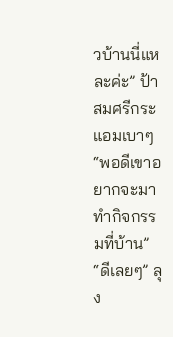วบ้านนี่แหละค่ะ” ป้าสมศรีกระแอมเบาๆ “พอดีเขาอยากจะมาทำกิจกรรมที่บ้าน”
“ดีเลยๆ” ลุง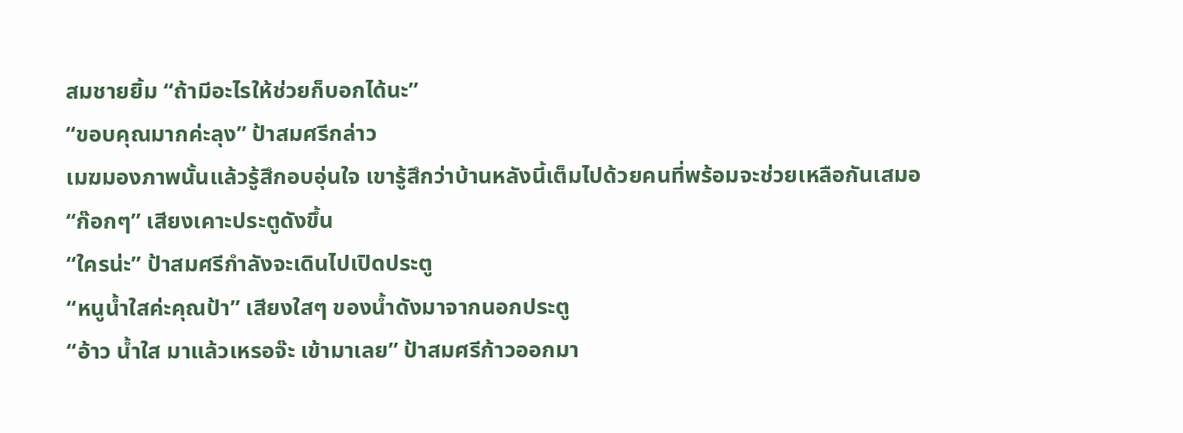สมชายยิ้ม “ถ้ามีอะไรให้ช่วยก็บอกได้นะ”
“ขอบคุณมากค่ะลุง” ป้าสมศรีกล่าว
เมฆมองภาพนั้นแล้วรู้สึกอบอุ่นใจ เขารู้สึกว่าบ้านหลังนี้เต็มไปด้วยคนที่พร้อมจะช่วยเหลือกันเสมอ
“ก๊อกๆ” เสียงเคาะประตูดังขึ้น
“ใครน่ะ” ป้าสมศรีกำลังจะเดินไปเปิดประตู
“หนูน้ำใสค่ะคุณป้า” เสียงใสๆ ของน้ำดังมาจากนอกประตู
“อ้าว น้ำใส มาแล้วเหรอจ๊ะ เข้ามาเลย” ป้าสมศรีก้าวออกมา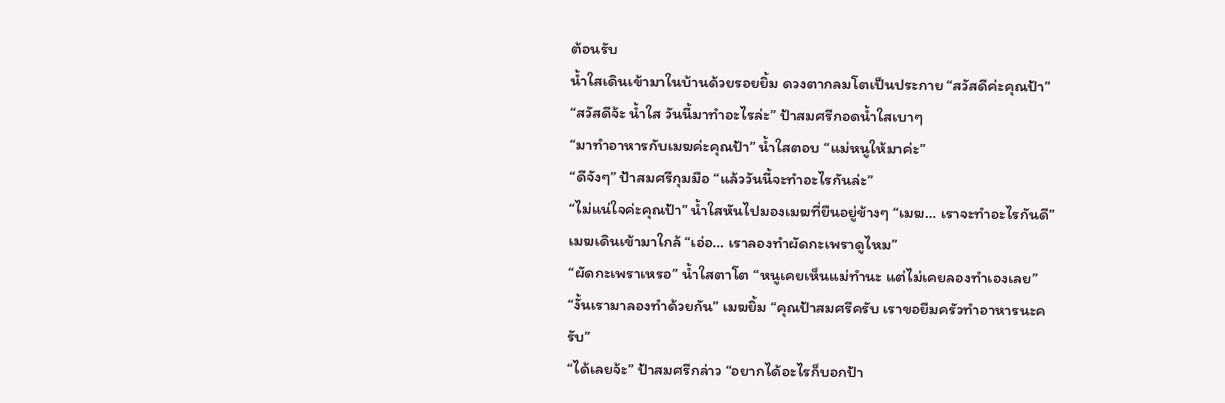ต้อนรับ
น้ำใสเดินเข้ามาในบ้านด้วยรอยยิ้ม ดวงตากลมโตเป็นประกาย “สวัสดีค่ะคุณป้า”
“สวัสดีจ้ะ น้ำใส วันนี้มาทำอะไรล่ะ” ป้าสมศรีกอดน้ำใสเบาๆ
“มาทำอาหารกับเมฆค่ะคุณป้า” น้ำใสตอบ “แม่หนูให้มาค่ะ”
“ดีจังๆ” ป้าสมศรีกุมมือ “แล้ววันนี้จะทำอะไรกันล่ะ”
“ไม่แน่ใจค่ะคุณป้า” น้ำใสหันไปมองเมฆที่ยืนอยู่ข้างๆ “เมฆ… เราจะทำอะไรกันดี”
เมฆเดินเข้ามาใกล้ “เอ่อ… เราลองทำผัดกะเพราดูไหม”
“ผัดกะเพราเหรอ” น้ำใสตาโต “หนูเคยเห็นแม่ทำนะ แต่ไม่เคยลองทำเองเลย”
“งั้นเรามาลองทำด้วยกัน” เมฆยิ้ม “คุณป้าสมศรีครับ เราขอยืมครัวทำอาหารนะครับ”
“ได้เลยจ้ะ” ป้าสมศรีกล่าว “อยากได้อะไรก็บอกป้า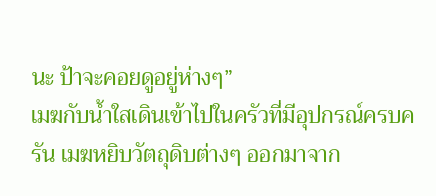นะ ป้าจะคอยดูอยู่ห่างๆ”
เมฆกับน้ำใสเดินเข้าไปในครัวที่มีอุปกรณ์ครบครัน เมฆหยิบวัตถุดิบต่างๆ ออกมาจาก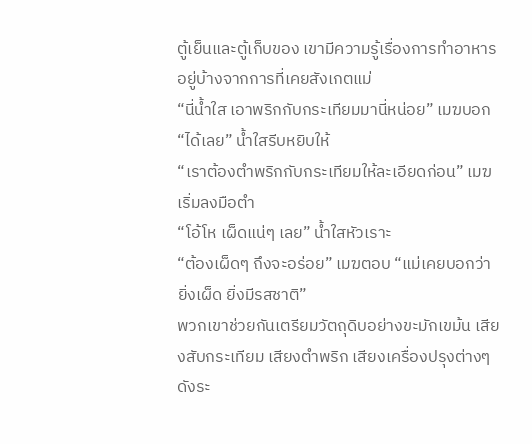ตู้เย็นและตู้เก็บของ เขามีความรู้เรื่องการทำอาหารอยู่บ้างจากการที่เคยสังเกตแม่
“นี่น้ำใส เอาพริกกับกระเทียมมานี่หน่อย” เมฆบอก
“ได้เลย” น้ำใสรีบหยิบให้
“เราต้องตำพริกกับกระเทียมให้ละเอียดก่อน” เมฆเริ่มลงมือตำ
“โอ้โห เผ็ดแน่ๆ เลย” น้ำใสหัวเราะ
“ต้องเผ็ดๆ ถึงจะอร่อย” เมฆตอบ “แม่เคยบอกว่า ยิ่งเผ็ด ยิ่งมีรสชาติ”
พวกเขาช่วยกันเตรียมวัตถุดิบอย่างขะมักเขม้น เสียงสับกระเทียม เสียงตำพริก เสียงเครื่องปรุงต่างๆ ดังระ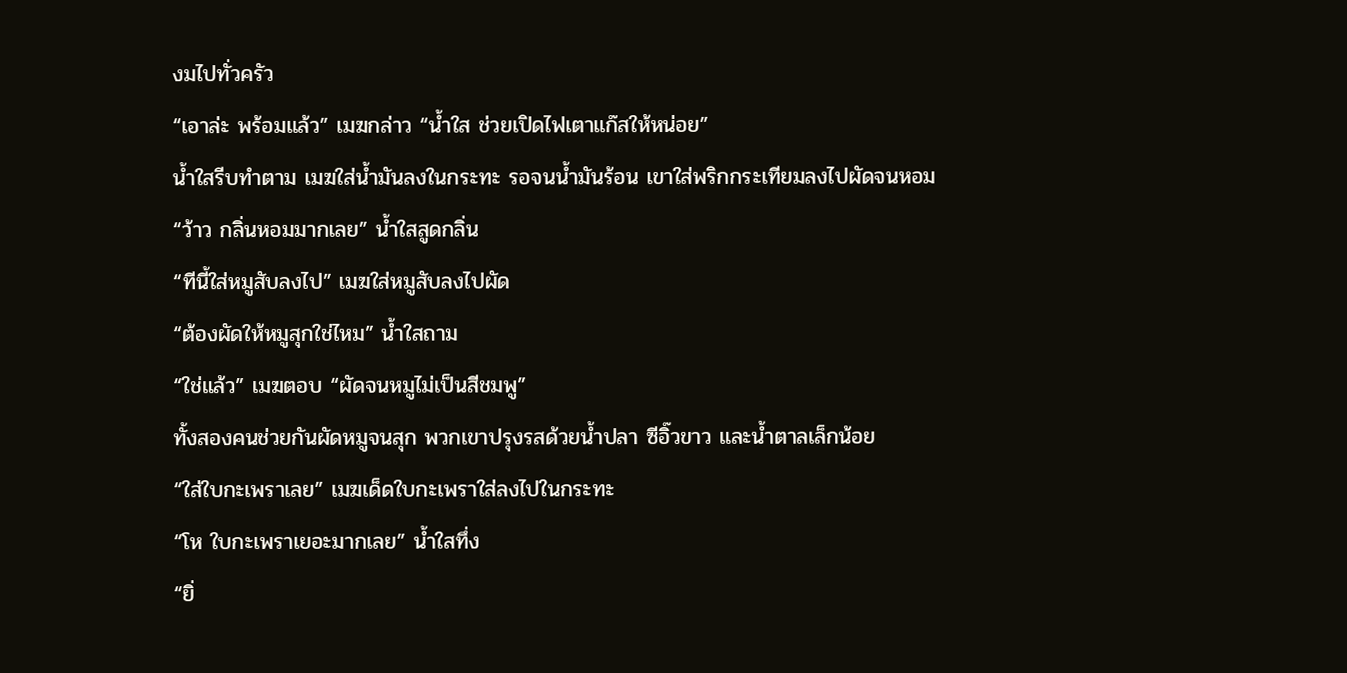งมไปทั่วครัว
“เอาล่ะ พร้อมแล้ว” เมฆกล่าว “น้ำใส ช่วยเปิดไฟเตาแก๊สให้หน่อย”
น้ำใสรีบทำตาม เมฆใส่น้ำมันลงในกระทะ รอจนน้ำมันร้อน เขาใส่พริกกระเทียมลงไปผัดจนหอม
“ว้าว กลิ่นหอมมากเลย” น้ำใสสูดกลิ่น
“ทีนี้ใส่หมูสับลงไป” เมฆใส่หมูสับลงไปผัด
“ต้องผัดให้หมูสุกใช่ไหม” น้ำใสถาม
“ใช่แล้ว” เมฆตอบ “ผัดจนหมูไม่เป็นสีชมพู”
ทั้งสองคนช่วยกันผัดหมูจนสุก พวกเขาปรุงรสด้วยน้ำปลา ซีอิ๊วขาว และน้ำตาลเล็กน้อย
“ใส่ใบกะเพราเลย” เมฆเด็ดใบกะเพราใส่ลงไปในกระทะ
“โห ใบกะเพราเยอะมากเลย” น้ำใสทึ่ง
“ยิ่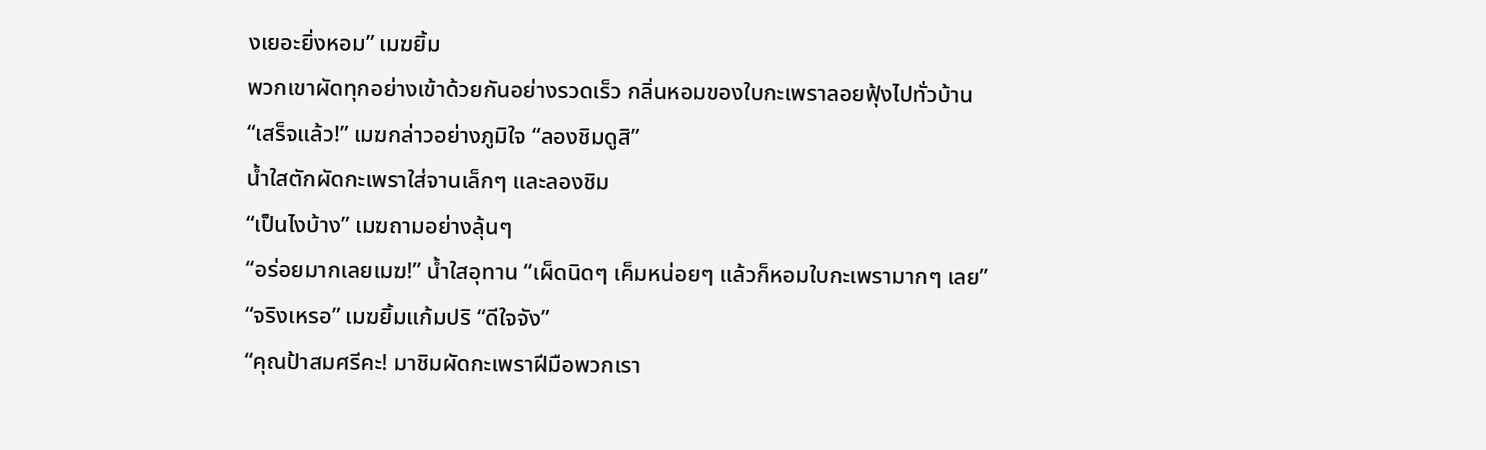งเยอะยิ่งหอม” เมฆยิ้ม
พวกเขาผัดทุกอย่างเข้าด้วยกันอย่างรวดเร็ว กลิ่นหอมของใบกะเพราลอยฟุ้งไปทั่วบ้าน
“เสร็จแล้ว!” เมฆกล่าวอย่างภูมิใจ “ลองชิมดูสิ”
น้ำใสตักผัดกะเพราใส่จานเล็กๆ และลองชิม
“เป็นไงบ้าง” เมฆถามอย่างลุ้นๆ
“อร่อยมากเลยเมฆ!” น้ำใสอุทาน “เผ็ดนิดๆ เค็มหน่อยๆ แล้วก็หอมใบกะเพรามากๆ เลย”
“จริงเหรอ” เมฆยิ้มแก้มปริ “ดีใจจัง”
“คุณป้าสมศรีคะ! มาชิมผัดกะเพราฝีมือพวกเรา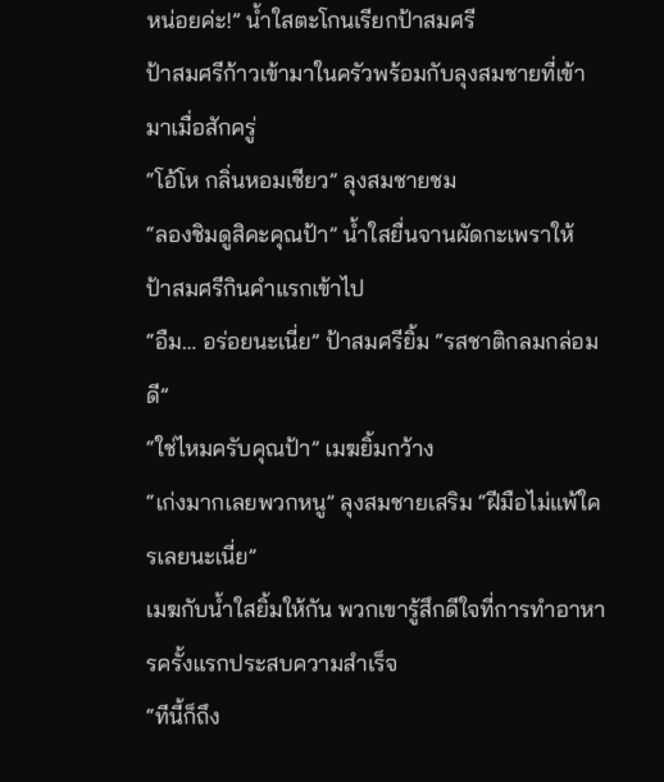หน่อยค่ะ!” น้ำใสตะโกนเรียกป้าสมศรี
ป้าสมศรีก้าวเข้ามาในครัวพร้อมกับลุงสมชายที่เข้ามาเมื่อสักครู่
“โอ้โห กลิ่นหอมเชียว” ลุงสมชายชม
“ลองชิมดูสิคะคุณป้า” น้ำใสยื่นจานผัดกะเพราให้
ป้าสมศรีกินคำแรกเข้าไป
“อืม… อร่อยนะเนี่ย” ป้าสมศรียิ้ม “รสชาติกลมกล่อมดี”
“ใช่ไหมครับคุณป้า” เมฆยิ้มกว้าง
“เก่งมากเลยพวกหนู” ลุงสมชายเสริม “ฝีมือไม่แพ้ใครเลยนะเนี่ย”
เมฆกับน้ำใสยิ้มให้กัน พวกเขารู้สึกดีใจที่การทำอาหารครั้งแรกประสบความสำเร็จ
“ทีนี้ก็ถึง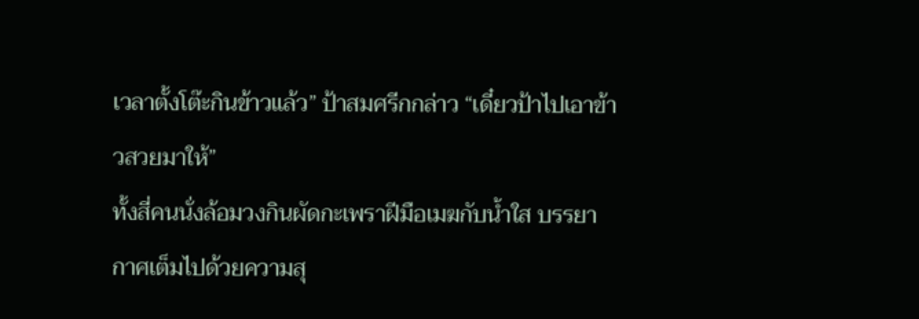เวลาตั้งโต๊ะกินข้าวแล้ว” ป้าสมศรีกกล่าว “เดี๋ยวป้าไปเอาข้าวสวยมาให้”
ทั้งสี่คนนั่งล้อมวงกินผัดกะเพราฝีมือเมฆกับน้ำใส บรรยากาศเต็มไปด้วยความสุ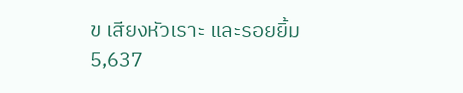ข เสียงหัวเราะ และรอยยิ้ม
5,637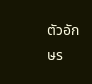ตัวอักษร